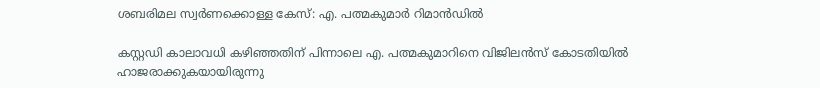ശബരിമല സ്വർണക്കൊള്ള കേസ്: എ. പത്മകുമാർ റിമാൻഡിൽ

കസ്റ്റഡി കാലാവധി കഴിഞ്ഞതിന് പിന്നാലെ എ. പത്മകുമാറിനെ വിജിലൻസ് കോടതിയിൽ ഹാജരാക്കുകയായിരുന്നു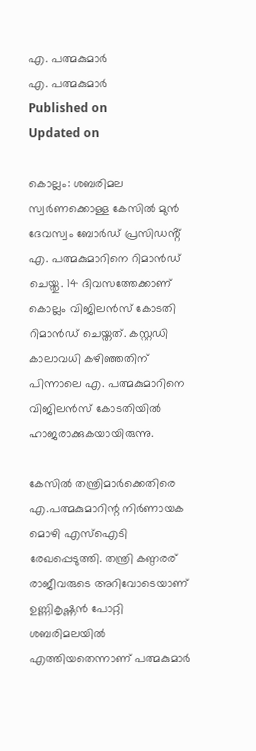എ. പത്മകുമാർ
എ. പത്മകുമാർ
Published on
Updated on

കൊല്ലം: ശബരിമല സ്വർണക്കൊള്ള കേസിൽ മുൻ ദേവസ്വം ബോർഡ് പ്രസിഡൻ്റ് എ. പത്മകുമാറിനെ റിമാൻഡ് ചെയ്തു. 14 ദിവസത്തേക്കാണ് കൊല്ലം വിജിലൻസ് കോടതി റിമാൻഡ് ചെയ്തത്. കസ്റ്റഡി കാലാവധി കഴിഞ്ഞതിന് പിന്നാലെ എ. പത്മകുമാറിനെ വിജിലൻസ് കോടതിയിൽ ഹാജരാക്കുകയായിരുന്നു.

കേസിൽ തന്ത്രിമാർക്കെതിരെ എ.പത്മകുമാറിന്റ നിർണായക മൊഴി എസ്ഐടി രേഖപ്പെടുത്തി. തന്ത്രി കണ്ഠരര് രാജീവരുടെ അറിവോടെയാണ് ഉണ്ണികൃഷ്ണൻ പോറ്റി ശബരിമലയിൽ എത്തിയതെന്നാണ് പത്മകുമാർ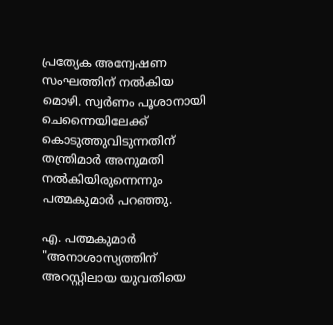പ്രത്യേക അന്വേഷണ സംഘത്തിന് നൽകിയ മൊഴി. സ്വർണം പൂശാനായി ചെന്നൈയിലേക്ക് കൊടുത്തുവിടുന്നതിന് തന്ത്രിമാർ അനുമതി നൽകിയിരുന്നെന്നും പത്മകുമാർ പറഞ്ഞു.

എ. പത്മകുമാർ
"അനാശാസ്യത്തിന് അറസ്റ്റിലായ യുവതിയെ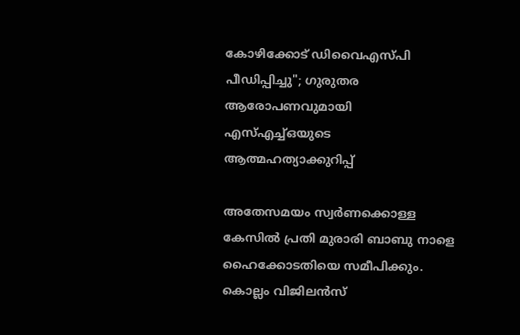കോഴിക്കോട് ഡിവൈഎസ്പി പീഡിപ്പിച്ചു"; ഗുരുതര ആരോപണവുമായി എസ്എച്ച്ഒയുടെ ആത്മഹത്യാക്കുറിപ്പ്

അതേസമയം സ്വർണക്കൊള്ള കേസിൽ പ്രതി മുരാരി ബാബു നാളെ ഹൈക്കോടതിയെ സമീപിക്കും. കൊല്ലം വിജിലൻസ്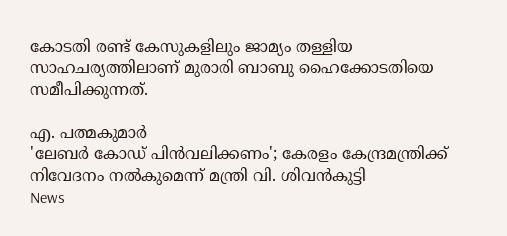കോടതി രണ്ട് കേസുകളിലും ജാമ്യം തള്ളിയ സാഹചര്യത്തിലാണ് മുരാരി ബാബു ഹൈക്കോടതിയെ സമീപിക്കുന്നത്.

എ. പത്മകുമാർ
'ലേബർ കോഡ് പിൻവലിക്കണം'; കേരളം കേന്ദ്രമന്ത്രിക്ക് നിവേദനം നൽകുമെന്ന് മന്ത്രി വി. ശിവൻകുട്ടി
News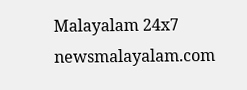Malayalam 24x7
newsmalayalam.com